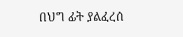በህግ ፊት ያልፈረሰ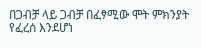በጋብቻ ላይ ጋብቻ በፈፃሚው ሞት ምክንያት የፈረሰ እንደሆነ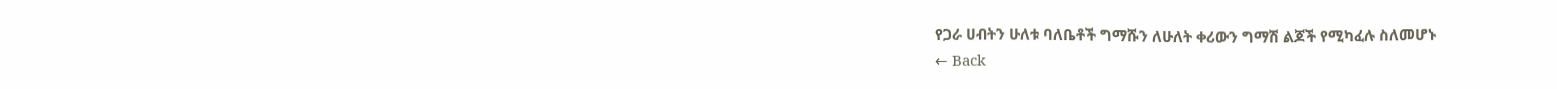የጋራ ሀብትን ሁለቱ ባለቤቶች ግማሹን ለሁለት ቀሪውን ግማሽ ልጆች የሚካፈሉ ስለመሆኑ
← Back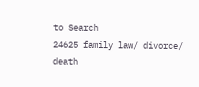to Search
24625 family law/ divorce/ death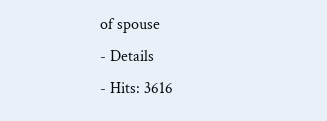of spouse
- Details
- Hits: 3616